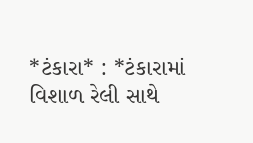*ટંકારા* : *ટંકારામાં વિશાળ રેલી સાથે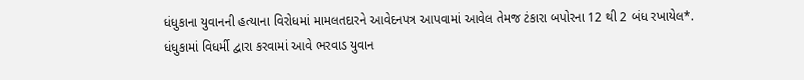ધંધુકાના યુવાનની હત્યાના વિરોધમાં મામલતદારને આવેદનપત્ર આપવામાં આવેલ તેમજ ટંકારા બપોરના 12 થી 2 બંધ રખાયેલ*.
ધંધુકામાં વિધર્મી દ્વારા કરવામાં આવે ભરવાડ યુવાન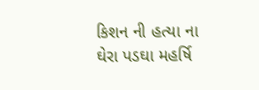કિશન ની હત્યા ના ઘેરા પડઘા મહર્ષિ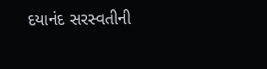દયાનંદ સરસ્વતીની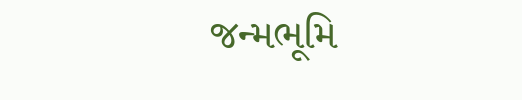જન્મભૂમિ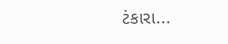ટંકારા...